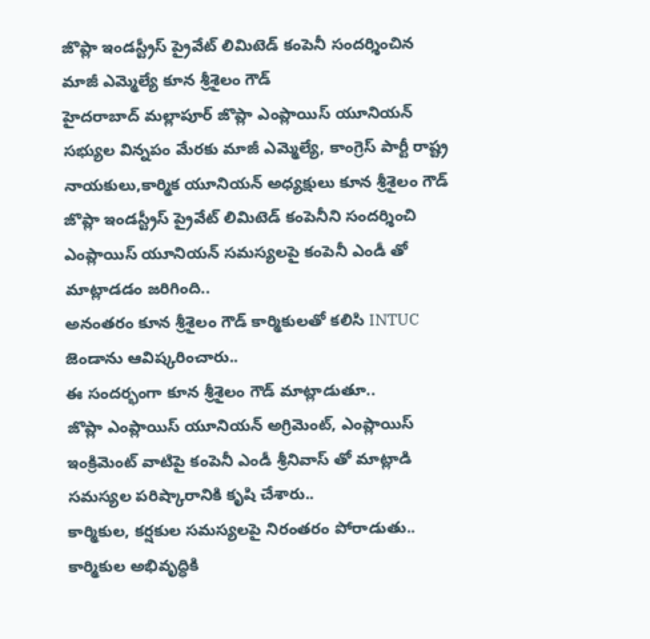జొప్లా ఇండస్ట్రీస్ ప్రైవేట్ లిమిటెడ్ కంపెనీ సందర్శించిన మాజీ ఎమ్మెల్యే కూన శ్రీశైలం గౌడ్
హైదరాబాద్ మల్లాపూర్ జొప్లా ఎంప్లాయిస్ యూనియన్ సభ్యుల విన్నపం మేరకు మాజీ ఎమ్మెల్యే, కాంగ్రెస్ పార్టీ రాష్ట్ర నాయకులు,కార్మిక యూనియన్ అధ్యక్షులు కూన శ్రీశైలం గౌడ్ జొప్లా ఇండస్ట్రీస్ ప్రైవేట్ లిమిటెడ్ కంపెనీని సందర్శించి ఎంప్లాయిస్ యూనియన్ సమస్యలపై కంపెనీ ఎండీ తో మాట్లాడడం జరిగింది..
అనంతరం కూన శ్రీశైలం గౌడ్ కార్మికులతో కలిసి INTUC జెండాను ఆవిష్కరించారు..
ఈ సందర్భంగా కూన శ్రీశైలం గౌడ్ మాట్లాడుతూ..
జొప్లా ఎంప్లాయిస్ యూనియన్ అగ్రిమెంట్, ఎంప్లాయిస్ ఇంక్రిమెంట్ వాటిపై కంపెనీ ఎండీ శ్రీనివాస్ తో మాట్లాడి సమస్యల పరిష్కారానికి కృషి చేశారు..
కార్మికుల, కర్షకుల సమస్యలపై నిరంతరం పోరాడుతు.. కార్మికుల అభివృద్ధికి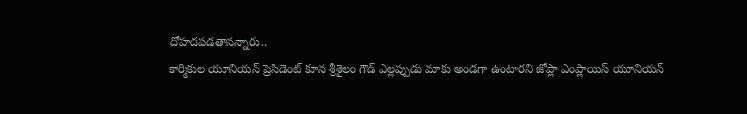దోహదపడతానన్నారు..
కార్మికుల యూనియన్ ప్రెసిడెంట్ కూన శ్రీశైలం గౌడ్ ఎల్లప్పుడు మాకు అండగా ఉంటారని జోప్లా ఎంప్లాయిస్ యూనియన్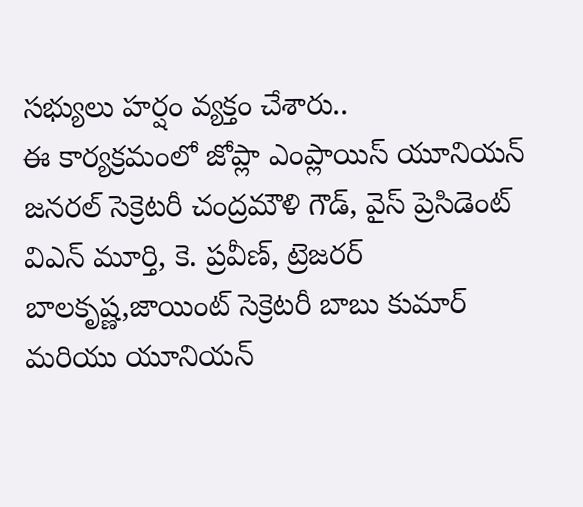సభ్యులు హర్షం వ్యక్తం చేశారు..
ఈ కార్యక్రమంలో జోప్లా ఎంప్లాయిస్ యూనియన్ జనరల్ సెక్రెటరీ చంద్రమౌళి గౌడ్, వైస్ ప్రెసిడెంట్ విఎన్ మూర్తి, కె. ప్రవీణ్, ట్రెజరర్ బాలకృష్ణ,జాయింట్ సెక్రెటరీ బాబు కుమార్ మరియు యూనియన్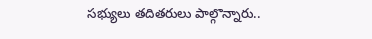సభ్యులు తదితరులు పాల్గొన్నారు..